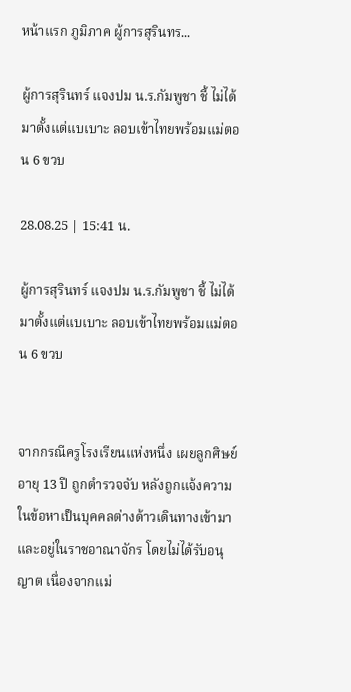หน้าแรก ภูมิภาค ผู้การสุรินทร...

ผู้การสุรินทร์ แจงปม น.ร.กัมพูชา ชี้ ไม่ได้มาตั้งแต่แบเบาะ ลอบเข้าไทยพร้อมแม่ตอน 6 ขวบ

28.08.25 | 15:41 น.

ผู้การสุรินทร์ แจงปม น.ร.กัมพูชา ชี้ ไม่ได้มาตั้งแต่แบเบาะ ลอบเข้าไทยพร้อมแม่ตอน 6 ขวบ


จากกรณีครูโรงเรียนแห่งหนึ่ง เผยลูกศิษย์ อายุ 13 ปี ถูกตำรวจจับ หลังถูกแจ้งความในข้อหาเป็นบุคคลต่างด้าวเดินทางเข้ามาและอยู่ในราชอาณาจักร โดยไม่ได้รับอนุญาต เนื่องจากแม่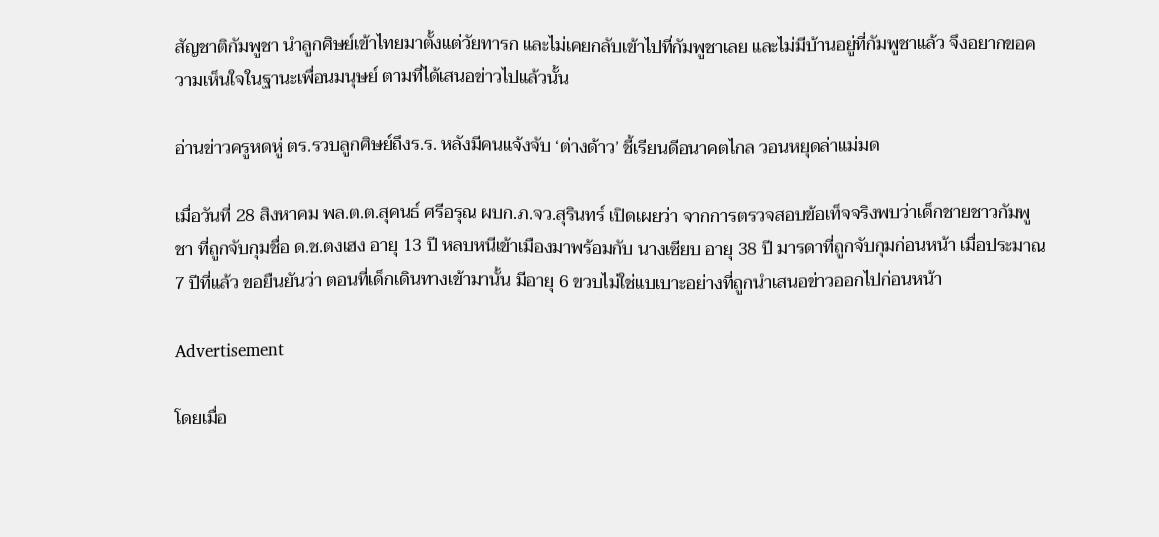สัญชาติกัมพูชา นำลูกศิษย์เข้าไทยมาตั้งแต่วัยทารก และไม่เคยกลับเข้าไปที่กัมพูชาเลย และไม่มีบ้านอยู่ที่กัมพูชาแล้ว จึงอยากขอความเห็นใจในฐานะเพื่อนมนุษย์ ตามที่ได้เสนอข่าวไปแล้วนั้น

อ่านข่าวครูหดหู่ ตร.รวบลูกศิษย์ถึงร.ร. หลังมีคนแจ้งจับ ‘ต่างด้าว’ ชี้เรียนดีอนาคตไกล วอนหยุดล่าแม่มด

เมื่อวันที่ 28 สิงหาคม พล.ต.ต.สุคนธ์ ศรีอรุณ ผบก.ภ.จว.สุรินทร์ เปิดเผยว่า จากการตรวจสอบข้อเท็จจริงพบว่าเด็กชายชาวกัมพูชา ที่ถูกจับกุมชื่อ ด.ช.ตงเฮง อายุ 13 ปี หลบหนีเข้าเมืองมาพร้อมกับ นางเซียบ อายุ 38 ปี มารดาที่ถูกจับกุมก่อนหน้า เมื่อประมาณ 7 ปีที่แล้ว ขอยืนยันว่า ตอนที่เด็กเดินทางเข้ามานั้น มีอายุ 6 ขวบไม่ใช่แบเบาะอย่างที่ถูกนำเสนอข่าวออกไปก่อนหน้า

Advertisement

โดยเมื่อ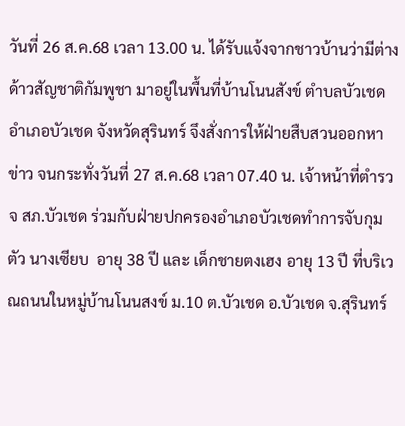วันที่ 26 ส.ค.68 เวลา 13.00 น. ได้รับแจ้งจากชาวบ้านว่ามีต่างด้าวสัญชาติกัมพูชา มาอยู่ในพื้นที่บ้านโนนสังข์ ตำบลบัวเชด อำเภอบัวเชด จังหวัดสุรินทร์ จึงสั่งการให้ฝ่ายสืบสวนออกหาข่าว จนกระทั่งวันที่ 27 ส.ค.68 เวลา 07.40 น. เจ้าหน้าที่ตำรวจ สภ.บัวเชด ร่วมกับฝ่ายปกครองอำเภอบัวเชดทำการจับกุมตัว นางเซียบ  อายุ 38 ปี และ เด็กชายตงเฮง อายุ 13 ปี ที่บริเวณถนนในหมู่บ้านโนนสงข์ ม.10 ต.บัวเชด อ.บัวเชด จ.สุรินทร์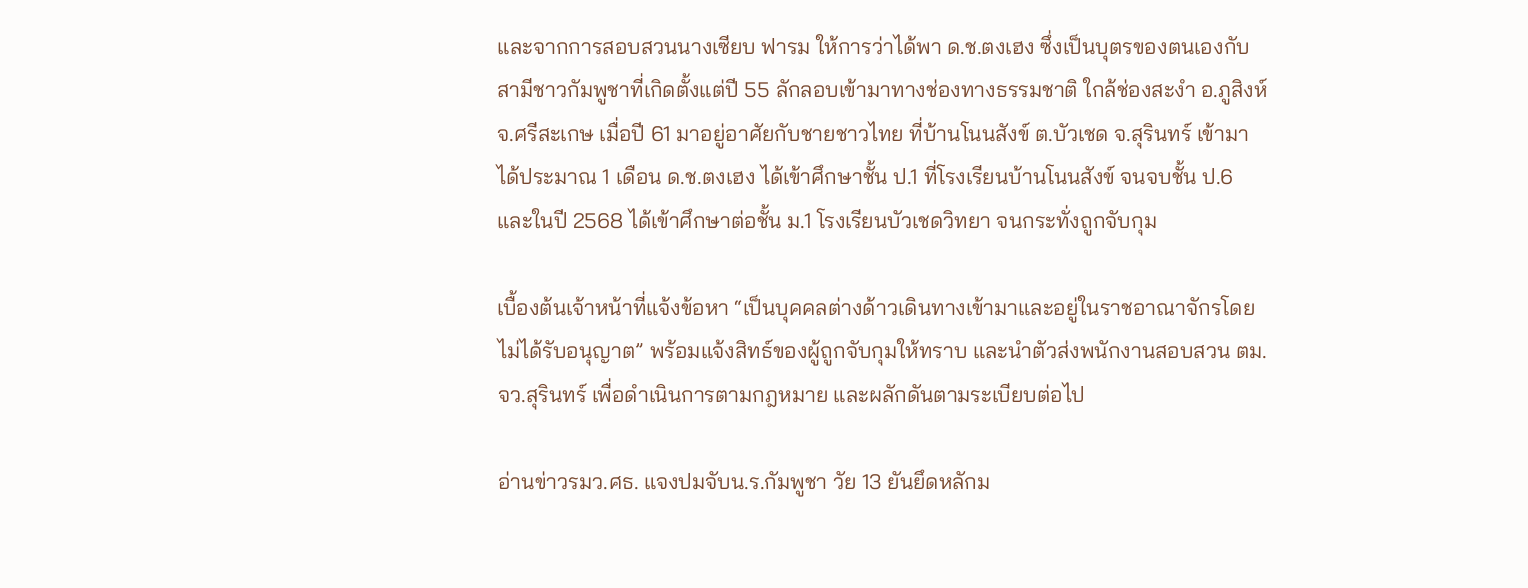และจากการสอบสวนนางเซียบ ฟารม ให้การว่าได้พา ด.ช.ตงเฮง ซึ่งเป็นบุตรของตนเองกับสามีชาวกัมพูชาที่เกิดตั้งแต่ปี 55 ลักลอบเข้ามาทางช่องทางธรรมชาติ ใกล้ช่องสะงำ อ.ภูสิงห์ จ.ศรีสะเกษ เมื่อปี 61 มาอยู่อาศัยกับชายชาวไทย ที่บ้านโนนสังข์ ต.บัวเชด จ.สุรินทร์ เข้ามาได้ประมาณ 1 เดือน ด.ช.ตงเฮง ได้เข้าศึกษาชั้น ป.1 ที่โรงเรียนบ้านโนนสังข์ จนจบชั้น ป.6 และในปี 2568 ได้เข้าศึกษาต่อชั้น ม.1 โรงเรียนบัวเชดวิทยา จนกระทั่งถูกจับกุม

เบื้องต้นเจ้าหน้าที่แจ้งข้อหา “เป็นบุคคลต่างด้าวเดินทางเข้ามาและอยู่ในราชอาณาจักรโดยไม่ได้รับอนุญาต” พร้อมแจ้งสิทธ์ของผู้ถูกจับกุมให้ทราบ และนำตัวส่งพนักงานสอบสวน ตม.จว.สุรินทร์ เพื่อดำเนินการตามกฎหมาย และผลักดันตามระเบียบต่อไป

อ่านข่าวรมว.ศธ. แจงปมจับน.ร.กัมพูชา วัย 13 ยันยึดหลักม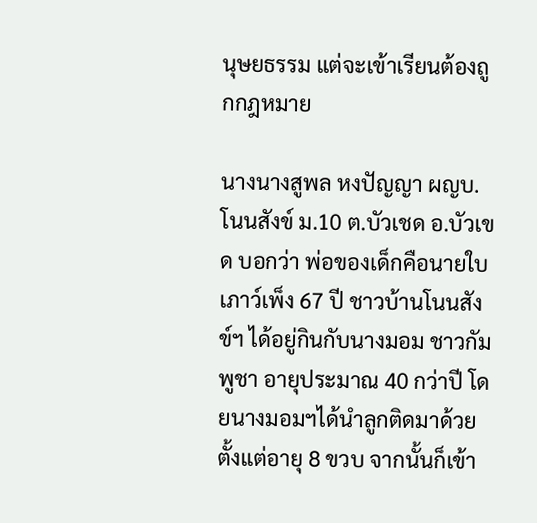นุษยธรรม แต่จะเข้าเรียนต้องถูกกฎหมาย

นางนางสูพล หงปัญญา ผญบ.โนนสังข์ ม.10 ต.บัวเชด อ.บัวเขด บอกว่า พ่อของเด็กคือนายใบ เภาว์เพ็ง 67 ปี ชาวบ้านโนนสังข์ฯ ได้อยู่กินกับนางมอม ชาวกัมพูชา อายุประมาณ 40 กว่าปี โดยนางมอมฯได้นำลูกติดมาด้วยตั้งแต่อายุ 8 ขวบ จากนั้นก็เข้า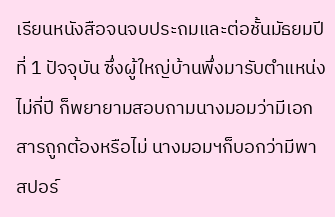เรียนหนังสือจนจบประถมและต่อชั้นมัธยมปีที่ 1 ปัจจุบัน ซึ่งผู้ใหญ่บ้านพึ่งมารับตำแหน่งไม่กี่ปี ก็พยายามสอบถามนางมอมว่ามีเอกสารถูกต้องหรือไม่ นางมอมฯก็บอกว่ามีพาสปอร์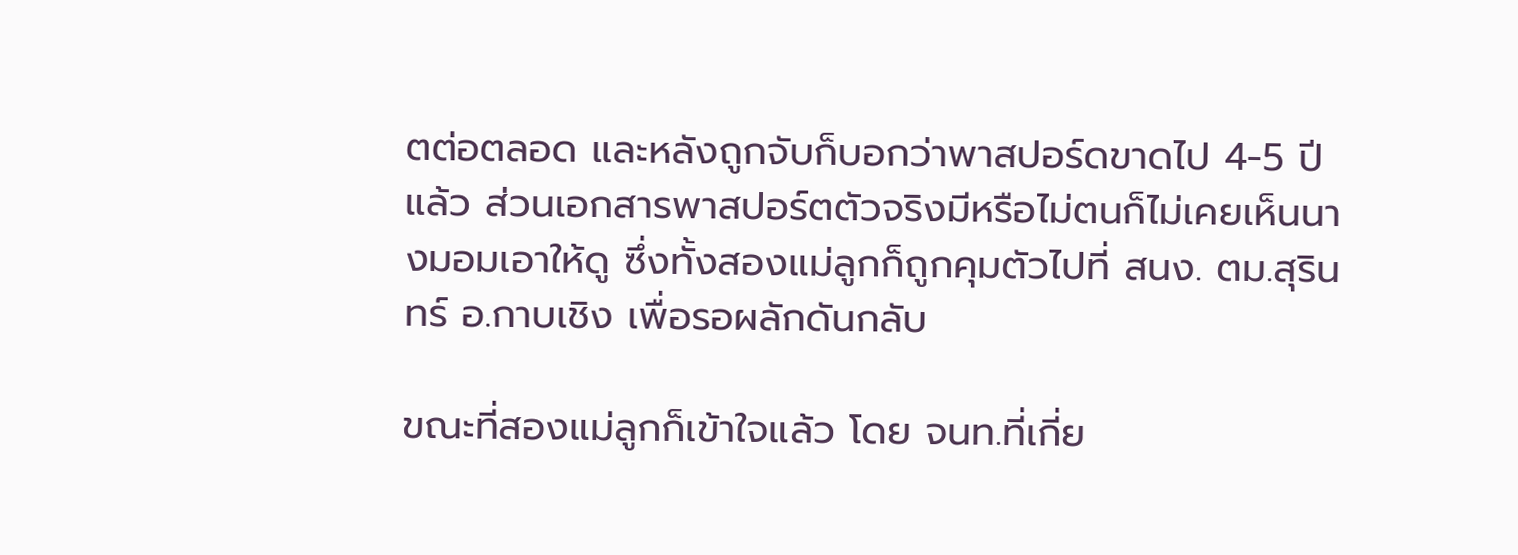ตต่อตลอด และหลังถูกจับก็บอกว่าพาสปอร์ดขาดไป 4-5 ปีแล้ว ส่วนเอกสารพาสปอร์ตตัวจริงมีหรือไม่ตนก็ไม่เคยเห็นนางมอมเอาให้ดู ซึ่งทั้งสองแม่ลูกก็ถูกคุมตัวไปที่ สนง. ตม.สุรินทร์ อ.กาบเชิง เพื่อรอผลักดันกลับ

ขณะที่สองแม่ลูกก็เข้าใจแล้ว โดย จนท.ที่เกี่ย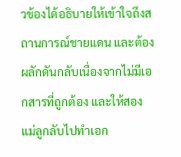วข้องได้อธิบายให้เข้าใจถึงสถานการณ์ชายแดน และต้องผลักดันกลับเนื่องจากไม่มีเอกสารที่ถูกต้อง และให้สองแม่ลูกลับไปทำเอก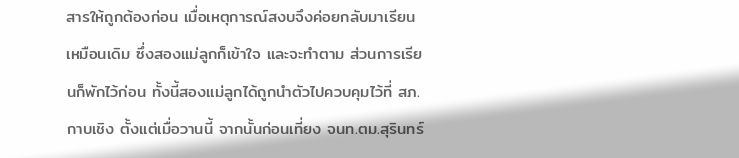สารให้ถูกต้องก่อน เมื่อเหตุการณ์สงบจึงค่อยกลับมาเรียนเหมือนเดิม ซึ่งสองแม่ลูกก็เข้าใจ และจะทำตาม ส่วนการเรียนก็พักไว้ก่อน ทั้งนี้สองแม่ลูกได้ถูกนำตัวไปควบคุมไว้ที่ สภ.กาบเชิง ตั้งแต่เมื่อวานนี้ จากนั้นก่อนเที่ยง จนท.ตม.สุรินทร์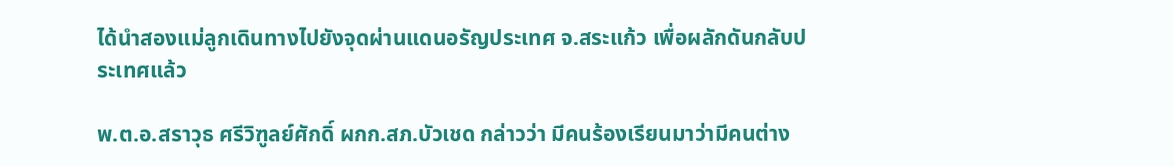ได้นำสองแม่ลูกเดินทางไปยังจุดผ่านแดนอรัญประเทศ จ.สระแก้ว เพื่อผลักดันกลับประเทศแล้ว

พ.ต.อ.สราวุธ ศรีวิฑูลย์ศักดิ์ ผกก.สภ.บัวเชด กล่าวว่า มีคนร้องเรียนมาว่ามีคนต่าง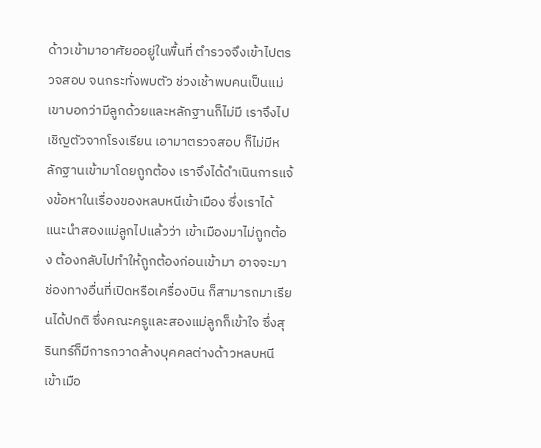ด้าวเข้ามาอาศัยออยู่ในพื้นที่ ตำรวจจึงเข้าไปตรวจสอบ จนกระทั่งพบตัว ช่วงเช้าพบคนเป็นแม่ เขาบอกว่ามีลูกด้วยและหลักฐานก็ไม่มี เราจึงไปเชิญตัวจากโรงเรียน เอามาตรวจสอบ ก็ไม่มีหลักฐานเข้ามาโดยถูกต้อง เราจึงได้ดำเนินการแจ้งข้อหาในเรื่องของหลบหนีเข้าเมือง ซึ่งเราได้แนะนำสองแม่ลูกไปแล้วว่า เข้าเมืองมาไม่ถูกต้อง ต้องกลับไปทำให้ถูกต้องก่อนเข้ามา อาจจะมาช่องทางอื่นที่เปิดหรือเครื่องบิน ก็สามารถมาเรียนได้ปกติ ซึ่งคณะครูและสองแม่ลูกก็เข้าใจ ซึ่งสุรินทร์ก็มีการกวาดล้างบุคคลต่างด้าวหลบหนีเข้าเมือ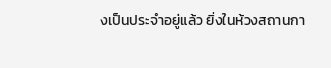งเป็นประจำอยู่แล้ว ยิ่งในห้วงสถานกา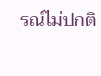รณ์ไม่ปกติ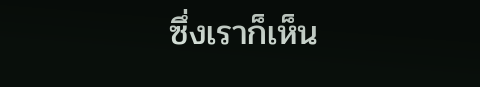ซึ่งเราก็เห็น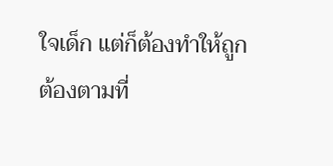ใจเด็ก แต่ก็ต้องทำให้ถูกต้องตามที่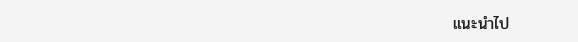แนะนำไป